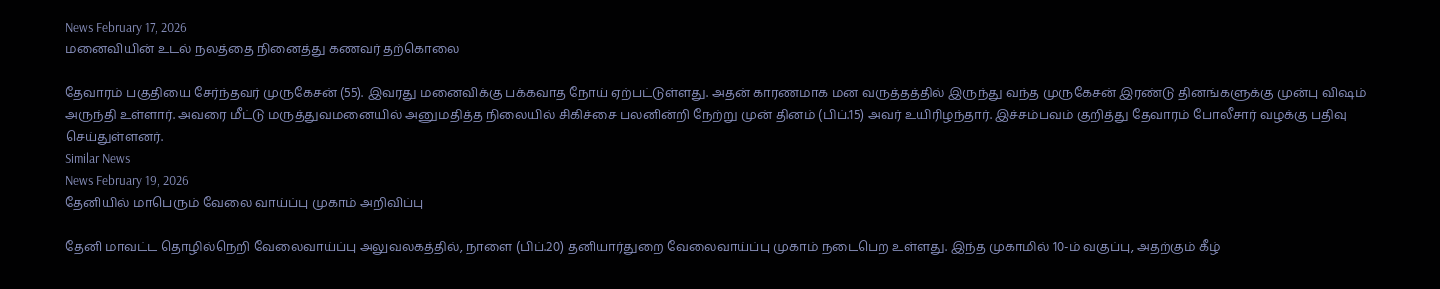News February 17, 2026
மனைவியின் உடல் நலத்தை நினைத்து கணவர் தற்கொலை

தேவாரம் பகுதியை சேர்ந்தவர் முருகேசன் (55). இவரது மனைவிக்கு பக்கவாத நோய் ஏற்பட்டுள்ளது. அதன் காரணமாக மன வருத்தத்தில் இருந்து வந்த முருகேசன் இரண்டு தினங்களுக்கு முன்பு விஷம் அருந்தி உள்ளார். அவரை மீட்டு மருத்துவமனையில் அனுமதித்த நிலையில் சிகிச்சை பலனின்றி நேற்று முன் தினம் (பிப்.15) அவர் உயிரிழந்தார். இச்சம்பவம் குறித்து தேவாரம் போலீசார் வழக்கு பதிவு செய்துள்ளனர்.
Similar News
News February 19, 2026
தேனியில் மாபெரும் வேலை வாய்ப்பு முகாம் அறிவிப்பு

தேனி மாவட்ட தொழில்நெறி வேலைவாய்ப்பு அலுவலகத்தில், நாளை (பிப்.20) தனியார்துறை வேலைவாய்ப்பு முகாம் நடைபெற உள்ளது. இந்த முகாமில் 10-ம் வகுப்பு, அதற்கும் கீழ்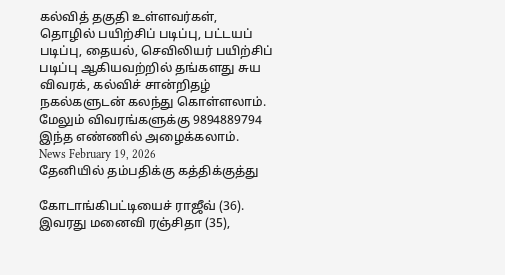கல்வித் தகுதி உள்ளவர்கள், தொழில் பயிற்சிப் படிப்பு, பட்டயப் படிப்பு, தையல், செவிலியர் பயிற்சிப் படிப்பு ஆகியவற்றில் தங்களது சுய விவரக், கல்விச் சான்றிதழ் நகல்களுடன் கலந்து கொள்ளலாம். மேலும் விவரங்களுக்கு 9894889794 இந்த எண்ணில் அழைக்கலாம்.
News February 19, 2026
தேனியில் தம்பதிக்கு கத்திக்குத்து

கோடாங்கிபட்டியைச் ராஜீவ் (36). இவரது மனைவி ரஞ்சிதா (35),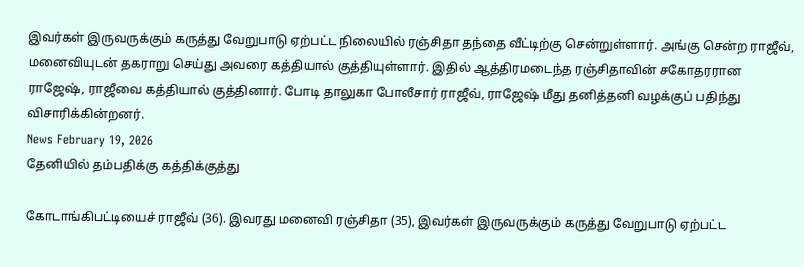இவர்கள் இருவருக்கும் கருத்து வேறுபாடு ஏற்பட்ட நிலையில் ரஞ்சிதா தந்தை வீட்டிற்கு சென்றுள்ளார். அங்கு சென்ற ராஜீவ், மனைவியுடன் தகராறு செய்து அவரை கத்தியால் குத்தியுள்ளார். இதில் ஆத்திரமடைந்த ரஞ்சிதாவின் சகோதரரான ராஜேஷ், ராஜீவை கத்தியால் குத்தினார். போடி தாலுகா போலீசார் ராஜீவ், ராஜேஷ் மீது தனித்தனி வழக்குப் பதிந்து விசாரிக்கின்றனர்.
News February 19, 2026
தேனியில் தம்பதிக்கு கத்திக்குத்து

கோடாங்கிபட்டியைச் ராஜீவ் (36). இவரது மனைவி ரஞ்சிதா (35), இவர்கள் இருவருக்கும் கருத்து வேறுபாடு ஏற்பட்ட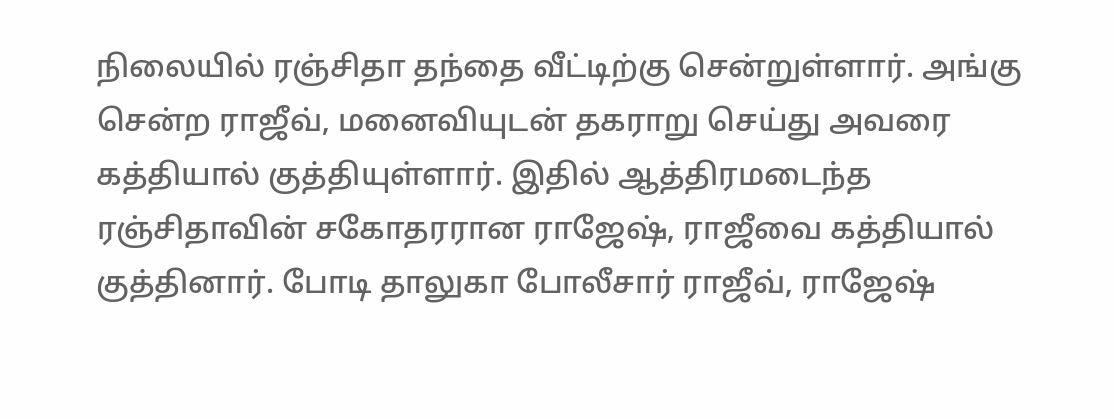நிலையில் ரஞ்சிதா தந்தை வீட்டிற்கு சென்றுள்ளார். அங்கு சென்ற ராஜீவ், மனைவியுடன் தகராறு செய்து அவரை கத்தியால் குத்தியுள்ளார். இதில் ஆத்திரமடைந்த ரஞ்சிதாவின் சகோதரரான ராஜேஷ், ராஜீவை கத்தியால் குத்தினார். போடி தாலுகா போலீசார் ராஜீவ், ராஜேஷ்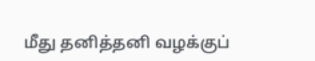மீது தனித்தனி வழக்குப்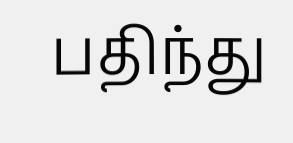பதிந்து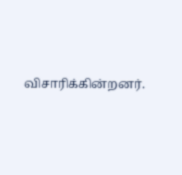விசாரிக்கின்றனர்.